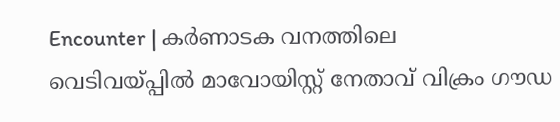Encounter | കര്‍ണാടക വനത്തിലെ വെടിവയ്പ്പില്‍ മാവോയിസ്റ്റ് നേതാവ് വിക്രം ഗൗഡ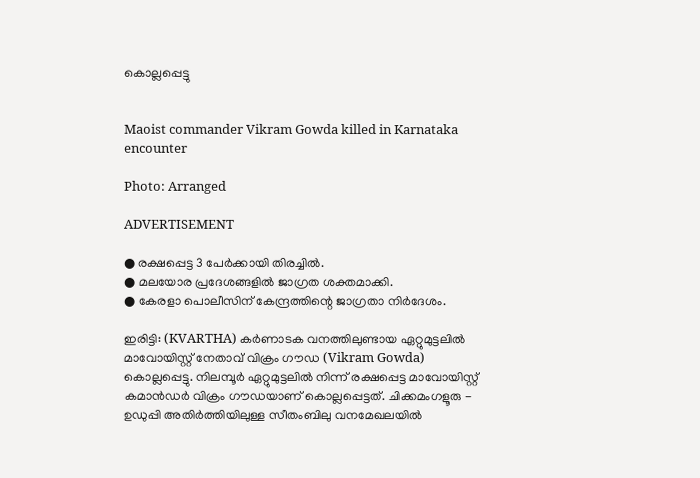കൊല്ലപ്പെട്ടു


Maoist commander Vikram Gowda killed in Karnataka encounter

Photo: Arranged

ADVERTISEMENT

● രക്ഷപ്പെട്ട 3 പേര്‍ക്കായി തിരച്ചില്‍.
● മലയോര പ്രദേശങ്ങളില്‍ ജാഗ്രത ശക്തമാക്കി.
● കേരളാ പൊലീസിന് കേന്ദ്രത്തിന്റെ ജാഗ്രതാ നിര്‍ദേശം.

ഇരിട്ടി: (KVARTHA) കര്‍ണാടക വനത്തിലുണ്ടായ ഏറ്റുമുട്ടലില്‍ മാവോയിസ്റ്റ് നേതാവ് വിക്രം ഗൗഡ (Vikram Gowda) കൊല്ലപ്പെട്ടു. നിലമ്പൂര്‍ ഏറ്റുമുട്ടലില്‍ നിന്ന് രക്ഷപ്പെട്ട മാവോയിസ്റ്റ് കമാന്‍ഡര്‍ വിക്രം ഗൗഡയാണ് കൊല്ലപ്പെട്ടത്. ചിക്കമംഗളൂരു - ഉഡുപ്പി അതിര്‍ത്തിയിലുള്ള സീതംബിലു വനമേഖലയില്‍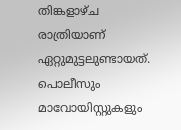തിങ്കളാഴ്ച രാത്രിയാണ് ഏറ്റുമുട്ടലുണ്ടായത്. പൊലീസും മാവോയിസ്റ്റുകളും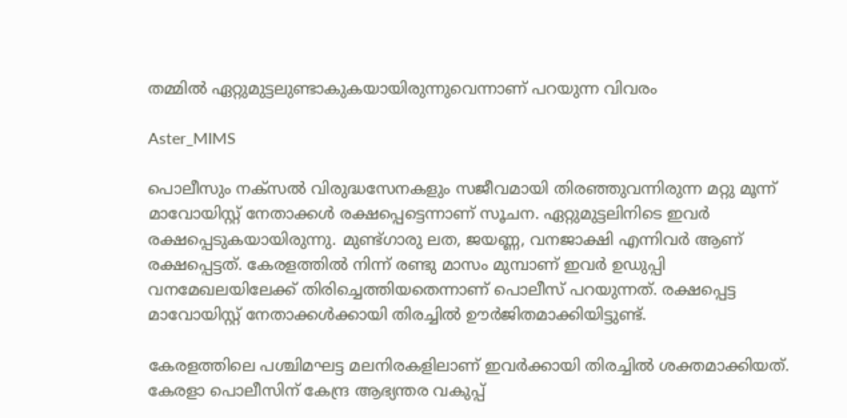തമ്മില്‍ ഏറ്റുമുട്ടലുണ്ടാകുകയായിരുന്നുവെന്നാണ് പറയുന്ന വിവരം

Aster_MIMS

പൊലീസും നക്‌സല്‍ വിരുദ്ധസേനകളും സജീവമായി തിരഞ്ഞുവന്നിരുന്ന മറ്റു മൂന്ന് മാവോയിസ്റ്റ് നേതാക്കള്‍ രക്ഷപ്പെട്ടെന്നാണ് സൂചന. ഏറ്റുമുട്ടലിനിടെ ഇവര്‍ രക്ഷപ്പെടുകയായിരുന്നു. മുണ്ട്ഗാരു ലത, ജയണ്ണ, വനജാക്ഷി എന്നിവര്‍ ആണ് രക്ഷപ്പെട്ടത്. കേരളത്തില്‍ നിന്ന് രണ്ടു മാസം മുമ്പാണ് ഇവര്‍ ഉഡുപ്പി വനമേഖലയിലേക്ക് തിരിച്ചെത്തിയതെന്നാണ് പൊലീസ് പറയുന്നത്. രക്ഷപ്പെട്ട മാവോയിസ്റ്റ് നേതാക്കള്‍ക്കായി തിരച്ചില്‍ ഊര്‍ജിതമാക്കിയിട്ടുണ്ട്.

കേരളത്തിലെ പശ്ചിമഘട്ട മലനിരകളിലാണ് ഇവര്‍ക്കായി തിരച്ചില്‍ ശക്തമാക്കിയത്. കേരളാ പൊലീസിന് കേന്ദ്ര ആഭ്യന്തര വകുപ്പ്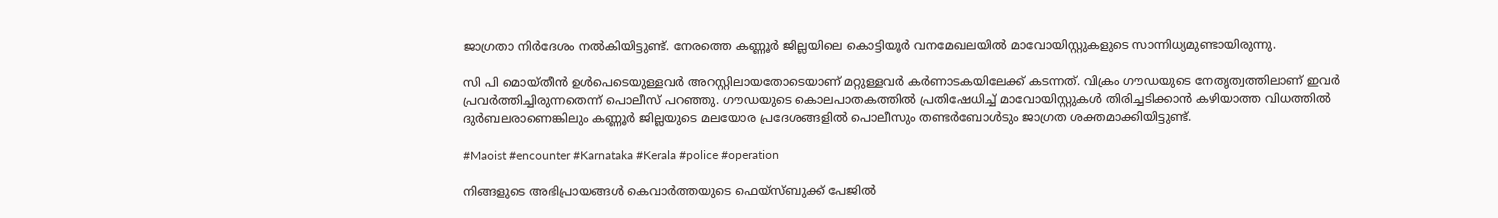ജാഗ്രതാ നിര്‍ദേശം നല്‍കിയിട്ടുണ്ട്. നേരത്തെ കണ്ണൂര്‍ ജില്ലയിലെ കൊട്ടിയൂര്‍ വനമേഖലയില്‍ മാവോയിസ്റ്റുകളുടെ സാന്നിധ്യമുണ്ടായിരുന്നു.

സി പി മൊയ്തീന്‍ ഉള്‍പെടെയുള്ളവര്‍ അറസ്റ്റിലായതോടെയാണ് മറ്റുള്ളവര്‍ കര്‍ണാടകയിലേക്ക് കടന്നത്. വിക്രം ഗൗഡയുടെ നേതൃത്വത്തിലാണ് ഇവര്‍ പ്രവര്‍ത്തിച്ചിരുന്നതെന്ന് പൊലീസ് പറഞ്ഞു. ഗൗഡയുടെ കൊലപാതകത്തില്‍ പ്രതിഷേധിച്ച് മാവോയിസ്റ്റുകള്‍ തിരിച്ചടിക്കാന്‍ കഴിയാത്ത വിധത്തില്‍ ദുര്‍ബലരാണെങ്കിലും കണ്ണൂര്‍ ജില്ലയുടെ മലയോര പ്രദേശങ്ങളില്‍ പൊലീസും തണ്ടര്‍ബോള്‍ടും ജാഗ്രത ശക്തമാക്കിയിട്ടുണ്ട്.

#Maoist #encounter #Karnataka #Kerala #police #operation

നിങ്ങളുടെ അഭിപ്രായങ്ങൾ കെവാർത്തയുടെ ഫെയ്‌സ്‌ബുക്ക് പേജിൽ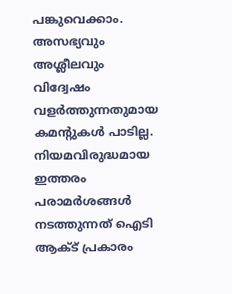പങ്കുവെക്കാം. അസഭ്യവും അശ്ലീലവും വിദ്വേഷം വളർത്തുന്നതുമായ കമന്റുകൾ പാടില്ല. നിയമവിരുദ്ധമായ ഇത്തരം പരാമർശങ്ങൾ നടത്തുന്നത് ഐടി ആക്ട് പ്രകാരം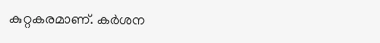കുറ്റകരമാണ്. കർശന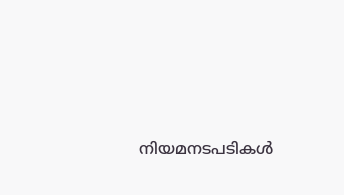നിയമനടപടികൾ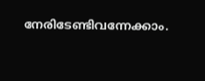നേരിടേണ്ടിവന്നേക്കാം.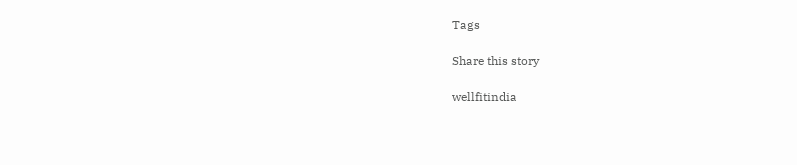Tags

Share this story

wellfitindia